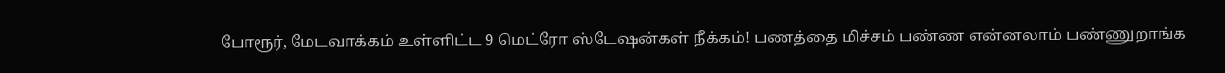போரூர், மேடவாக்கம் உள்ளிட்ட 9 மெட்ரோ ஸ்டேஷன்கள் நீக்கம்! பணத்தை மிச்சம் பண்ண என்னலாம் பண்ணுறாங்க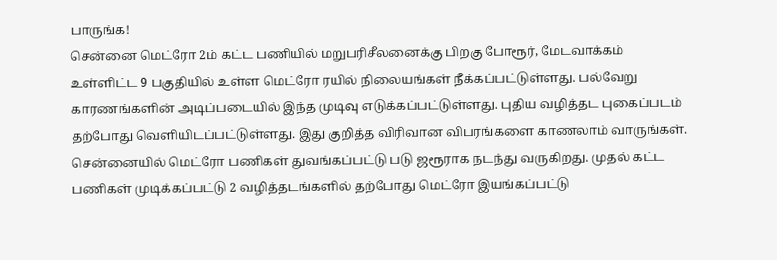பாருங்க!
சென்னை மெட்ரோ 2ம் கட்ட பணியில் மறுபரிசீலனைக்கு பிறகு போரூர், மேடவாக்கம் உள்ளிட்ட 9 பகுதியில் உள்ள மெட்ரோ ரயில் நிலையங்கள் நீக்கப்பட்டுள்ளது. பல்வேறு காரணங்களின் அடிப்படையில் இந்த முடிவு எடுக்கப்பட்டுள்ளது. புதிய வழித்தட புகைப்படம் தற்போது வெளியிடப்பட்டுள்ளது. இது குறித்த விரிவான விபரங்களை காணலாம் வாருங்கள்.
சென்னையில் மெட்ரோ பணிகள் துவங்கப்பட்டு படு ஜரூராக நடந்து வருகிறது. முதல் கட்ட பணிகள் முடிக்கப்பட்டு 2 வழித்தடங்களில் தற்போது மெட்ரோ இயங்கப்பட்டு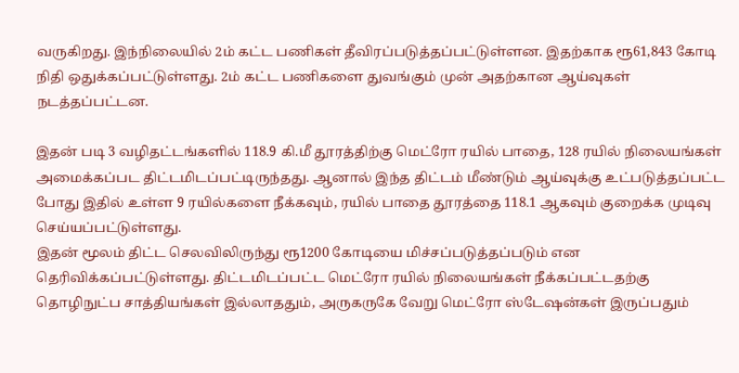வருகிறது. இந்நிலையில் 2ம் கட்ட பணிகள் தீவிரப்படுத்தப்பட்டுள்ளன. இதற்காக ரூ61,843 கோடி நிதி ஒதுக்கப்பட்டுள்ளது. 2ம் கட்ட பணிகளை துவங்கும் முன் அதற்கான ஆய்வுகள் நடத்தப்பட்டன.

இதன் படி 3 வழிதட்டங்களில் 118.9 கி.மீ தூரத்திற்கு மெட்ரோ ரயில் பாதை, 128 ரயில் நிலையங்கள் அமைக்கப்பட திட்டமிடப்பட்டிருந்தது. ஆனால் இந்த திட்டம் மீண்டும் ஆய்வுக்கு உட்படுத்தப்பட்ட போது இதில் உள்ள 9 ரயில்களை நீக்கவும், ரயில் பாதை தூரத்தை 118.1 ஆகவும் குறைக்க முடிவு செய்யப்பட்டுள்ளது.
இதன் மூலம் திட்ட செலவிலிருந்து ரூ1200 கோடியை மிச்சப்படுத்தப்படும் என தெரிவிக்கப்பட்டுள்ளது. திட்டமிடப்பட்ட மெட்ரோ ரயில் நிலையங்கள் நீக்கப்பட்டதற்கு தொழிநுட்ப சாத்தியங்கள் இல்லாததும், அருகருகே வேறு மெட்ரோ ஸ்டேஷன்கள் இருப்பதும்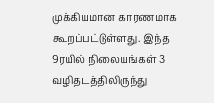முக்கியமான காரணமாக கூறப்பட்டுள்ளது. இந்த 9ரயில் நிலையங்கள் 3 வழிதடத்திலிருந்து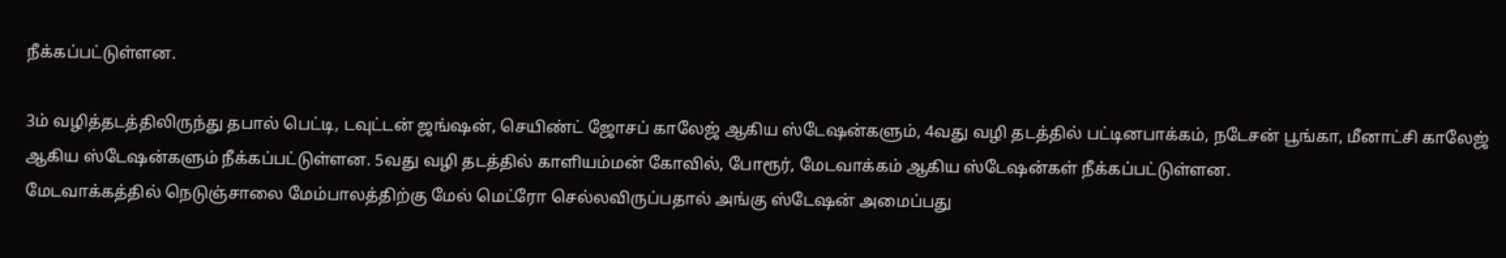நீக்கப்பட்டுள்ளன.

3ம் வழித்தடத்திலிருந்து தபால் பெட்டி, டவுட்டன் ஜங்ஷன், செயிண்ட் ஜோசப் காலேஜ் ஆகிய ஸ்டேஷன்களும், 4வது வழி தடத்தில் பட்டினபாக்கம், நடேசன் பூங்கா, மீனாட்சி காலேஜ் ஆகிய ஸ்டேஷன்களும் நீக்கப்பட்டுள்ளன. 5வது வழி தடத்தில் காளியம்மன் கோவில், போரூர், மேடவாக்கம் ஆகிய ஸ்டேஷன்கள் நீக்கப்பட்டுள்ளன.
மேடவாக்கத்தில் நெடுஞ்சாலை மேம்பாலத்திற்கு மேல் மெட்ரோ செல்லவிருப்பதால் அங்கு ஸ்டேஷன் அமைப்பது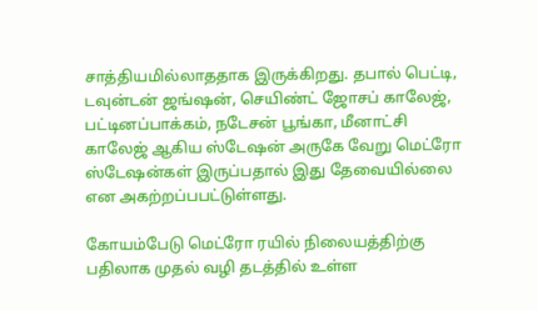சாத்தியமில்லாததாக இருக்கிறது. தபால் பெட்டி, டவுன்டன் ஜங்ஷன், செயிண்ட் ஜோசப் காலேஜ், பட்டினப்பாக்கம், நடேசன் பூங்கா, மீனாட்சி காலேஜ் ஆகிய ஸ்டேஷன் அருகே வேறு மெட்ரோ ஸ்டேஷன்கள் இருப்பதால் இது தேவையில்லை என அகற்றப்பபட்டுள்ளது.

கோயம்பேடு மெட்ரோ ரயில் நிலையத்திற்கு பதிலாக முதல் வழி தடத்தில் உள்ள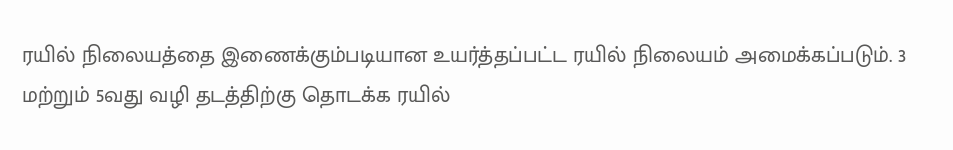ரயில் நிலையத்தை இணைக்கும்படியான உயர்த்தப்பட்ட ரயில் நிலையம் அமைக்கப்படும். 3 மற்றும் 5வது வழி தடத்திற்கு தொடக்க ரயில்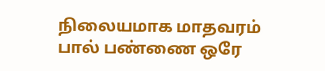நிலையமாக மாதவரம் பால் பண்ணை ஒரே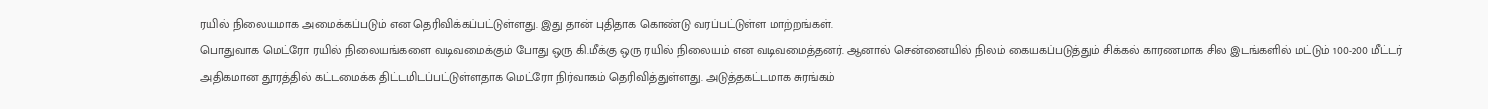ரயில் நிலையமாக அமைக்கப்படும் என தெரிவிக்கப்பட்டுள்ளது. இது தான் புதிதாக கொண்டு வரப்பட்டுள்ள மாற்றங்கள்.
பொதுவாக மெட்ரோ ரயில் நிலையங்களை வடிவமைக்கும் போது ஒரு கி.மீக்கு ஒரு ரயில் நிலையம் என வடிவமைத்தனர். ஆனால் சென்னையில் நிலம் கையகப்படுத்தும் சிக்கல் காரணமாக சில இடங்களில் மட்டும் 100-200 மீட்டர் அதிகமான தூரத்தில் கட்டமைக்க திட்டமிடப்பட்டுள்ளதாக மெட்ரோ நிர்வாகம் தெரிவித்துள்ளது. அடுத்தகட்டமாக சுரங்கம்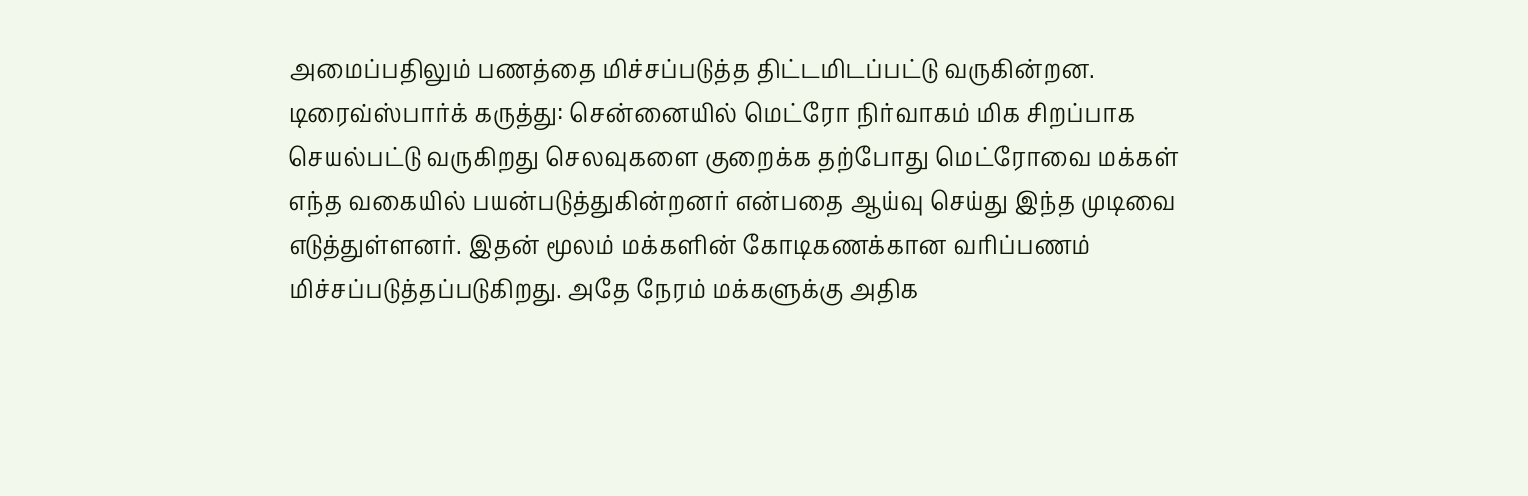அமைப்பதிலும் பணத்தை மிச்சப்படுத்த திட்டமிடப்பட்டு வருகின்றன.
டிரைவ்ஸ்பார்க் கருத்து: சென்னையில் மெட்ரோ நிர்வாகம் மிக சிறப்பாக செயல்பட்டு வருகிறது செலவுகளை குறைக்க தற்போது மெட்ரோவை மக்கள் எந்த வகையில் பயன்படுத்துகின்றனர் என்பதை ஆய்வு செய்து இந்த முடிவை எடுத்துள்ளனர். இதன் மூலம் மக்களின் கோடிகணக்கான வரிப்பணம் மிச்சப்படுத்தப்படுகிறது. அதே நேரம் மக்களுக்கு அதிக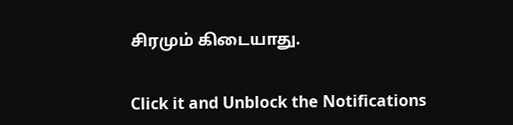சிரமும் கிடையாது.


Click it and Unblock the Notifications